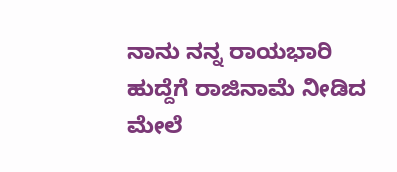ನಾನು ನನ್ನ ರಾಯಭಾರಿ ಹುದ್ದೆಗೆ ರಾಜಿನಾಮೆ ನೀಡಿದ ಮೇಲೆ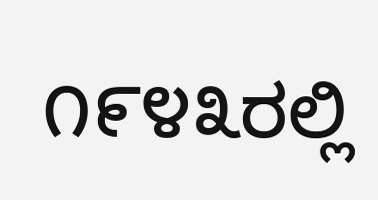೧೯೪೩ರಲ್ಲಿ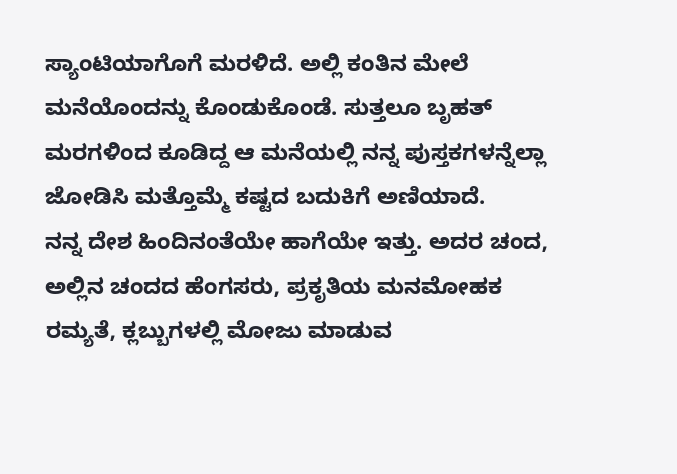ಸ್ಯಾಂಟಿಯಾಗೊಗೆ ಮರಳಿದೆ. ಅಲ್ಲಿ ಕಂತಿನ ಮೇಲೆ ಮನೆಯೊಂದನ್ನು ಕೊಂಡುಕೊಂಡೆ. ಸುತ್ತಲೂ ಬೃಹತ್ ಮರಗಳಿಂದ ಕೂಡಿದ್ದ ಆ ಮನೆಯಲ್ಲಿ ನನ್ನ ಪುಸ್ತಕಗಳನ್ನೆಲ್ಲಾ ಜೋಡಿಸಿ ಮತ್ತೊಮ್ಮೆ ಕಷ್ಟದ ಬದುಕಿಗೆ ಅಣಿಯಾದೆ.
ನನ್ನ ದೇಶ ಹಿಂದಿನಂತೆಯೇ ಹಾಗೆಯೇ ಇತ್ತು. ಅದರ ಚಂದ, ಅಲ್ಲಿನ ಚಂದದ ಹೆಂಗಸರು, ಪ್ರಕೃತಿಯ ಮನಮೋಹಕ ರಮ್ಯತೆ, ಕ್ಲಬ್ಬುಗಳಲ್ಲಿ ಮೋಜು ಮಾಡುವ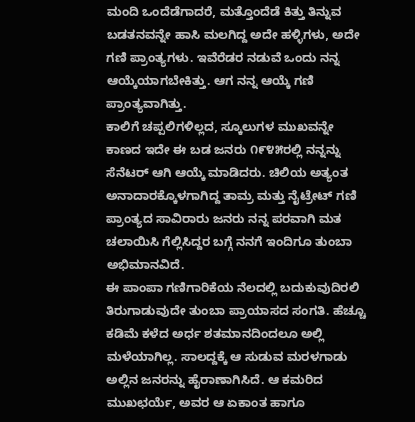ಮಂದಿ ಒಂದೆಡೆಗಾದರೆ, ಮತ್ತೊಂದೆಡೆ ಕಿತ್ತು ತಿನ್ನುವ ಬಡತನವನ್ನೇ ಹಾಸಿ ಮಲಗಿದ್ದ ಅದೇ ಹಳ್ಳಿಗಳು, ಅದೇ ಗಣಿ ಪ್ರಾಂತ್ಯಗಳು. ಇವೆರೆಡರ ನಡುವೆ ಒಂದು ನನ್ನ ಆಯ್ಕೆಯಾಗಬೇಕಿತ್ತು. ಆಗ ನನ್ನ ಆಯ್ಕೆ ಗಣಿ ಪ್ರಾಂತ್ಯವಾಗಿತ್ತು.
ಕಾಲಿಗೆ ಚಪ್ಪಲಿಗಳಿಲ್ಲದ, ಸ್ಕೂಲುಗಳ ಮುಖವನ್ನೇ ಕಾಣದ ಇದೇ ಈ ಬಡ ಜನರು ೧೯೪೫ರಲ್ಲಿ ನನ್ನನ್ನು ಸೆನೆಟರ್ ಆಗಿ ಆಯ್ಕೆ ಮಾಡಿದರು. ಚಿಲಿಯ ಅತ್ಯಂತ ಅನಾದಾರಕ್ಕೊಳಗಾಗಿದ್ದ ತಾಮ್ರ ಮತ್ತು ನೈಟ್ರೇಟ್ ಗಣಿ ಪ್ರಾಂತ್ಯದ ಸಾವಿರಾರು ಜನರು ನನ್ನ ಪರವಾಗಿ ಮತ ಚಲಾಯಿಸಿ ಗೆಲ್ಲಿಸಿದ್ದರ ಬಗ್ಗೆ ನನಗೆ ಇಂದಿಗೂ ತುಂಬಾ ಅಭಿಮಾನವಿದೆ.
ಈ ಪಾಂಪಾ ಗಣಿಗಾರಿಕೆಯ ನೆಲದಲ್ಲಿ ಬದುಕುವುದಿರಲಿ ತಿರುಗಾಡುವುದೇ ತುಂಬಾ ಪ್ರಾಯಾಸದ ಸಂಗತಿ. ಹೆಚ್ಚೂ ಕಡಿಮೆ ಕಳೆದ ಅರ್ಧ ಶತಮಾನದಿಂದಲೂ ಅಲ್ಲಿ ಮಳೆಯಾಗಿಲ್ಲ. ಸಾಲದ್ದಕ್ಕೆ ಆ ಸುಡುವ ಮರಳಗಾಡು ಅಲ್ಲಿನ ಜನರನ್ನು ಹೈರಾಣಾಗಿಸಿದೆ. ಆ ಕಮರಿದ ಮುಖಛರ್ಯೆ, ಅವರ ಆ ಏಕಾಂತ ಹಾಗೂ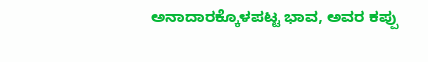ಅನಾದಾರಕ್ಕೊಳಪಟ್ಟ ಭಾವ, ಅವರ ಕಪ್ಪು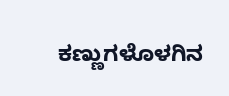ಕಣ್ಣುಗಳೊಳಗಿನ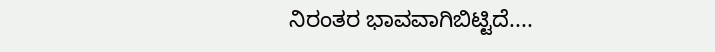ನಿರಂತರ ಭಾವವಾಗಿಬಿಟ್ಟಿದೆ....